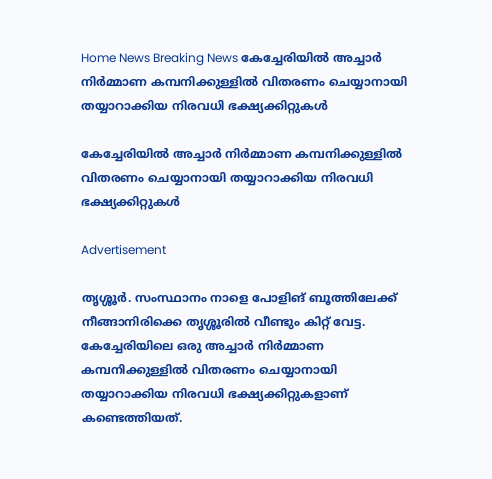Home News Breaking News കേച്ചേരിയില്‍ അച്ചാര്‍ നിര്‍മ്മാണ കമ്പനിക്കുള്ളില്‍ വിതരണം ചെയ്യാനായി തയ്യാറാക്കിയ നിരവധി ഭക്ഷ്യക്കിറ്റുകള്‍

കേച്ചേരിയില്‍ അച്ചാര്‍ നിര്‍മ്മാണ കമ്പനിക്കുള്ളില്‍ വിതരണം ചെയ്യാനായി തയ്യാറാക്കിയ നിരവധി ഭക്ഷ്യക്കിറ്റുകള്‍

Advertisement

തൃശ്ശൂര്‍. സംസ്ഥാനം നാളെ പോളിങ് ബൂത്തിലേക്ക് നീങ്ങാനിരിക്കെ തൃശ്ശൂരില്‍ വീണ്ടും കിറ്റ് വേട്ട. കേച്ചേരിയിലെ ഒരു അച്ചാര്‍ നിര്‍മ്മാണ കമ്പനിക്കുള്ളില്‍ വിതരണം ചെയ്യാനായി തയ്യാറാക്കിയ നിരവധി ഭക്ഷ്യക്കിറ്റുകളാണ് കണ്ടെത്തിയത്.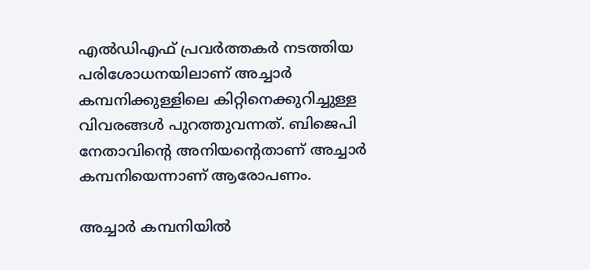എല്‍ഡിഎഫ് പ്രവര്‍ത്തകര്‍ നടത്തിയ പരിശോധനയിലാണ് അച്ചാര്‍ കമ്പനിക്കുള്ളിലെ കിറ്റിനെക്കുറിച്ചുള്ള വിവരങ്ങള്‍ പുറത്തുവന്നത്. ബിജെപി നേതാവിന്റെ അനിയന്റെതാണ് അച്ചാര്‍ കമ്പനിയെന്നാണ് ആരോപണം.

അച്ചാര്‍ കമ്പനിയില്‍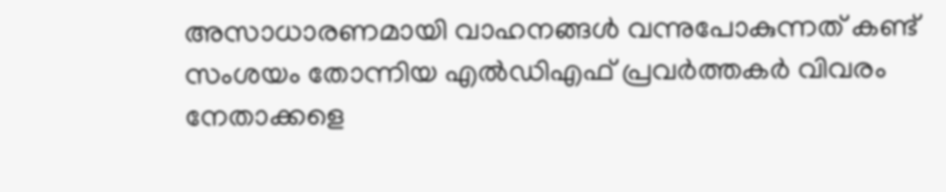അസാധാരണമായി വാഹനങ്ങള്‍ വന്നുപോകുന്നത് കണ്ട് സംശയം തോന്നിയ എല്‍ഡിഎഫ് പ്രവര്‍ത്തകര്‍ വിവരം നേതാക്കളെ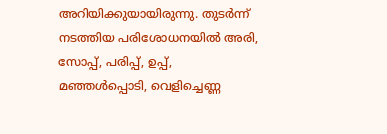അറിയിക്കുയായിരുന്നു. തുടര്‍ന്ന് നടത്തിയ പരിശോധനയില്‍ അരി, സോപ്പ്, പരിപ്പ്, ഉപ്പ്, മഞ്ഞള്‍പ്പൊടി, വെളിച്ചെണ്ണ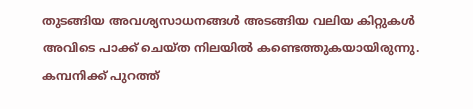തുടങ്ങിയ അവശ്യസാധനങ്ങള്‍ അടങ്ങിയ വലിയ കിറ്റുകള്‍ അവിടെ പാക്ക് ചെയ്ത നിലയില്‍ കണ്ടെത്തുകയായിരുന്നു. കമ്പനിക്ക് പുറത്ത്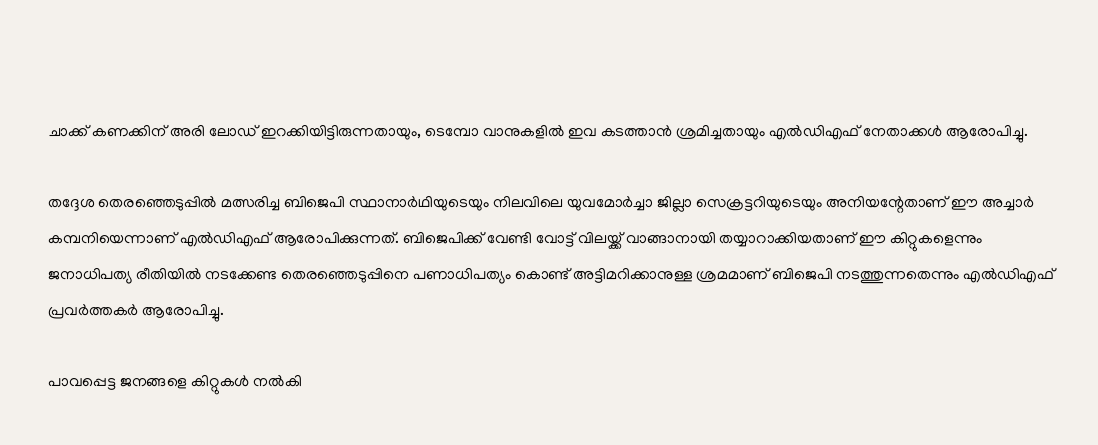ചാക്ക് കണക്കിന് അരി ലോഡ് ഇറക്കിയിട്ടിരുന്നതായും, ടെമ്പോ വാനുകളില്‍ ഇവ കടത്താന്‍ ശ്രമിച്ചതായും എല്‍ഡിഎഫ് നേതാക്കള്‍ ആരോപിച്ചു.

തദ്ദേശ തെരഞ്ഞെടുപ്പില്‍ മത്സരിച്ച ബിജെപി സ്ഥാനാര്‍ഥിയുടെയും നിലവിലെ യുവമോര്‍ച്ചാ ജില്ലാ സെക്രട്ടറിയുടെയും അനിയന്റേതാണ് ഈ അച്ചാര്‍ കമ്പനിയെന്നാണ് എല്‍ഡിഎഫ് ആരോപിക്കുന്നത്. ബിജെപിക്ക് വേണ്ടി വോട്ട് വിലയ്ക്ക് വാങ്ങാനായി തയ്യാറാക്കിയതാണ് ഈ കിറ്റുകളെന്നും ജനാധിപത്യ രീതിയില്‍ നടക്കേണ്ട തെരഞ്ഞെടുപ്പിനെ പണാധിപത്യം കൊണ്ട് അട്ടിമറിക്കാനുള്ള ശ്രമമാണ് ബിജെപി നടത്തുന്നതെന്നും എല്‍ഡിഎഫ് പ്രവര്‍ത്തകര്‍ ആരോപിച്ചു.

പാവപ്പെട്ട ജനങ്ങളെ കിറ്റുകള്‍ നല്‍കി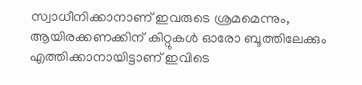സ്വാധീനിക്കാനാണ് ഇവരുടെ ശ്രമമെന്നും, ആയിരക്കണക്കിന് കിറ്റുകള്‍ ഓരോ ബൂത്തിലേക്കും എത്തിക്കാനായിട്ടാണ് ഇവിടെ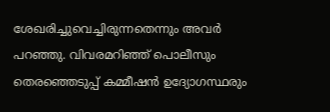ശേഖരിച്ചുവെച്ചിരുന്നതെന്നും അവര്‍ പറഞ്ഞു. വിവരമറിഞ്ഞ് പൊലീസും തെരഞ്ഞെടുപ്പ് കമ്മീഷന്‍ ഉദ്യോഗസ്ഥരും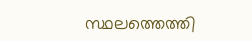സ്ഥലത്തെത്തി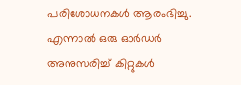പരിശോധനകള്‍ ആരംഭിച്ചു. എന്നാല്‍ ഒരു ഓര്‍ഡര്‍ അനുസരിച്ച് കിറ്റുകള്‍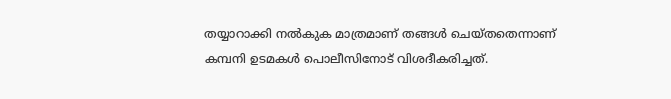തയ്യാറാക്കി നല്‍കുക മാത്രമാണ് തങ്ങള്‍ ചെയ്തതെന്നാണ് കമ്പനി ഉടമകള്‍ പൊലീസിനോട് വിശദീകരിച്ചത്.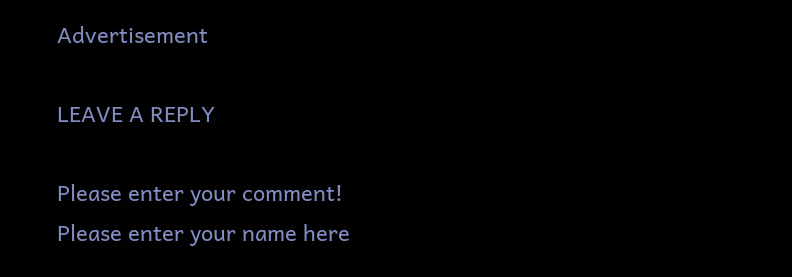Advertisement

LEAVE A REPLY

Please enter your comment!
Please enter your name here